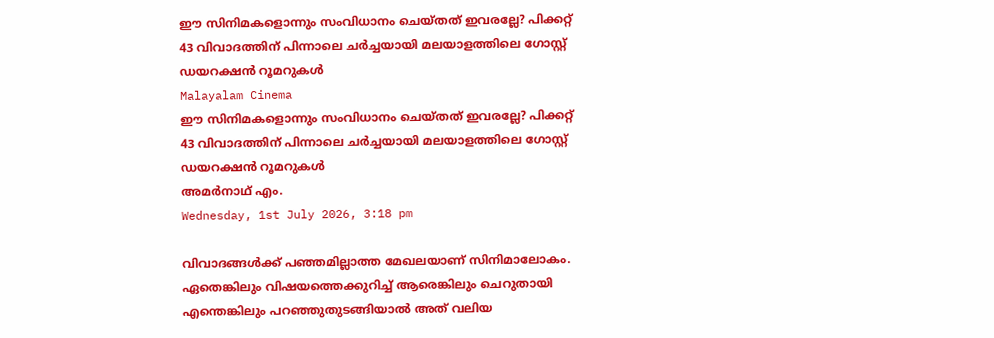ഈ സിനിമകളൊന്നും സംവിധാനം ചെയ്തത് ഇവരല്ലേ? പിക്കറ്റ് 43 വിവാദത്തിന് പിന്നാലെ ചര്‍ച്ചയായി മലയാളത്തിലെ ഗോസ്റ്റ് ഡയറക്ഷന്‍ റൂമറുകള്‍
Malayalam Cinema
ഈ സിനിമകളൊന്നും സംവിധാനം ചെയ്തത് ഇവരല്ലേ? പിക്കറ്റ് 43 വിവാദത്തിന് പിന്നാലെ ചര്‍ച്ചയായി മലയാളത്തിലെ ഗോസ്റ്റ് ഡയറക്ഷന്‍ റൂമറുകള്‍
അമര്‍നാഥ് എം.
Wednesday, 1st July 2026, 3:18 pm

വിവാദങ്ങള്‍ക്ക് പഞ്ഞമില്ലാത്ത മേഖലയാണ് സിനിമാലോകം. ഏതെങ്കിലും വിഷയത്തെക്കുറിച്ച് ആരെങ്കിലും ചെറുതായി എന്തെങ്കിലും പറഞ്ഞുതുടങ്ങിയാല്‍ അത് വലിയ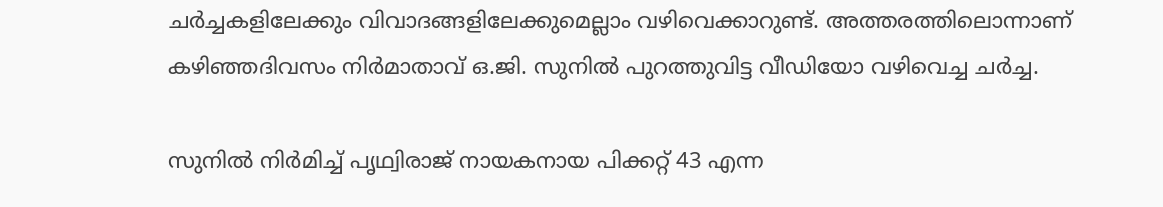ചര്‍ച്ചകളിലേക്കും വിവാദങ്ങളിലേക്കുമെല്ലാം വഴിവെക്കാറുണ്ട്. അത്തരത്തിലൊന്നാണ് കഴിഞ്ഞദിവസം നിര്‍മാതാവ് ഒ.ജി. സുനില്‍ പുറത്തുവിട്ട വീഡിയോ വഴിവെച്ച ചര്‍ച്ച.

സുനില്‍ നിര്‍മിച്ച് പൃഥ്വിരാജ് നായകനായ പിക്കറ്റ് 43 എന്ന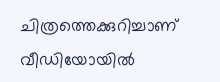ചിത്രത്തെക്കുറിച്ചാണ് വീഡിയോയില്‍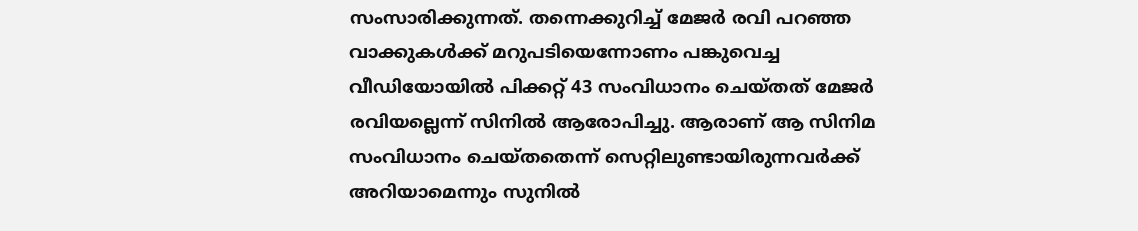സംസാരിക്കുന്നത്. തന്നെക്കുറിച്ച് മേജര്‍ രവി പറഞ്ഞ വാക്കുകള്‍ക്ക് മറുപടിയെന്നോണം പങ്കുവെച്ച വീഡിയോയില്‍ പിക്കറ്റ് 43 സംവിധാനം ചെയ്തത് മേജര്‍ രവിയല്ലെന്ന് സിനില്‍ ആരോപിച്ചു. ആരാണ് ആ സിനിമ സംവിധാനം ചെയ്തതെന്ന് സെറ്റിലുണ്ടായിരുന്നവര്‍ക്ക് അറിയാമെന്നും സുനില്‍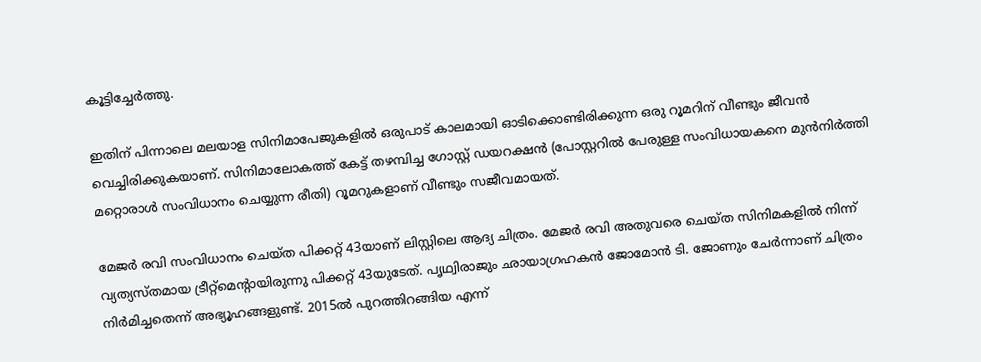കൂട്ടിച്ചേര്‍ത്തു.

ഇതിന് പിന്നാലെ മലയാള സിനിമാപേജുകളില്‍ ഒരുപാട് കാലമായി ഓടിക്കൊണ്ടിരിക്കുന്ന ഒരു റൂമറിന് വീണ്ടും ജീവന്‍ വെച്ചിരിക്കുകയാണ്. സിനിമാലോകത്ത് കേട്ട് തഴമ്പിച്ച ഗോസ്റ്റ് ഡയറക്ഷന്‍ (പോസ്റ്ററില്‍ പേരുള്ള സംവിധായകനെ മുന്‍നിര്‍ത്തി മറ്റൊരാള്‍ സംവിധാനം ചെയ്യുന്ന രീതി) റൂമറുകളാണ് വീണ്ടും സജീവമായത്.

മേജര്‍ രവി സംവിധാനം ചെയ്ത പിക്കറ്റ് 43യാണ് ലിസ്റ്റിലെ ആദ്യ ചിത്രം. മേജര്‍ രവി അതുവരെ ചെയ്ത സിനിമകളില്‍ നിന്ന് വ്യത്യസ്തമായ ട്രീറ്റ്‌മെന്റായിരുന്നു പിക്കറ്റ് 43യുടേത്. പൃഥ്വിരാജും ഛായാഗ്രഹകന്‍ ജോമോന്‍ ടി. ജോണും ചേര്‍ന്നാണ് ചിത്രം നിര്‍മിച്ചതെന്ന് അഭ്യൂഹങ്ങളുണ്ട്. 2015ല്‍ പുറത്തിറങ്ങിയ എന്ന്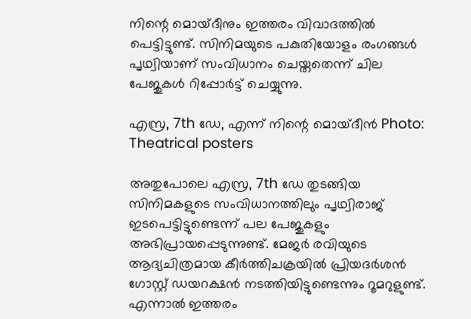നിന്റെ മൊയ്ദീനും ഇത്തരം വിവാദത്തില്‍ പെട്ടിട്ടുണ്ട്. സിനിമയുടെ പകുതിയോളം രംഗങ്ങള്‍ പൃഥ്വിയാണ് സംവിധാനം ചെയ്തതെന്ന് ചില പേജുകള്‍ റിപ്പോര്‍ട്ട് ചെയ്യുന്നു.

എസ്ര, 7th ഡേ, എന്ന് നിന്റെ മൊയ്ദീന്‍ Photo: Theatrical posters

അതുപോലെ എസ്ര, 7th ഡേ തുടങ്ങിയ സിനിമകളുടെ സംവിധാനത്തിലും പൃഥ്വിരാജ് ഇടപെട്ടിട്ടുണ്ടെന്ന് പല പേജുകളും അഭിപ്രായപ്പെടുന്നുണ്ട്. മേജര്‍ രവിയുടെ ആദ്യചിത്രമായ കീര്‍ത്തിചക്രയില്‍ പ്രിയദര്‍ശന്‍ ഗോസ്റ്റ് ഡയറക്ഷന്‍ നടത്തിയിട്ടുണ്ടെന്നും റൂമറുളുണ്ട്. എന്നാല്‍ ഇത്തരം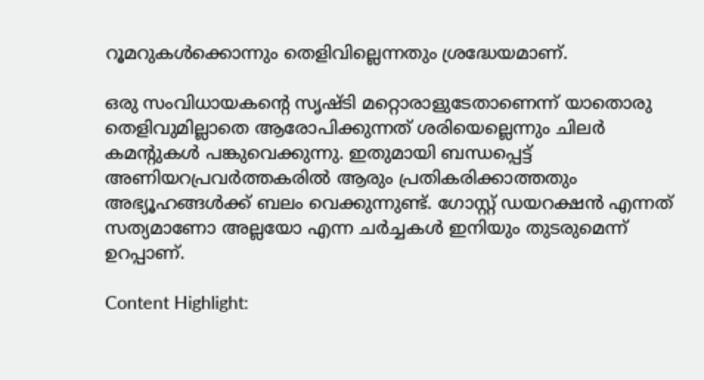റൂമറുകള്‍ക്കൊന്നും തെളിവില്ലെന്നതും ശ്രദ്ധേയമാണ്.

ഒരു സംവിധായകന്റെ സൃഷ്ടി മറ്റൊരാളുടേതാണെന്ന് യാതൊരു തെളിവുമില്ലാതെ ആരോപിക്കുന്നത് ശരിയെല്ലെന്നും ചിലര്‍ കമന്റുകള്‍ പങ്കുവെക്കുന്നു. ഇതുമായി ബന്ധപ്പെട്ട് അണിയറപ്രവര്‍ത്തകരില്‍ ആരും പ്രതികരിക്കാത്തതും അഭ്യൂഹങ്ങള്‍ക്ക് ബലം വെക്കുന്നുണ്ട്. ഗോസ്റ്റ് ഡയറക്ഷന്‍ എന്നത് സത്യമാണോ അല്ലയോ എന്ന ചര്‍ച്ചകള്‍ ഇനിയും തുടരുമെന്ന് ഉറപ്പാണ്.

Content Highlight: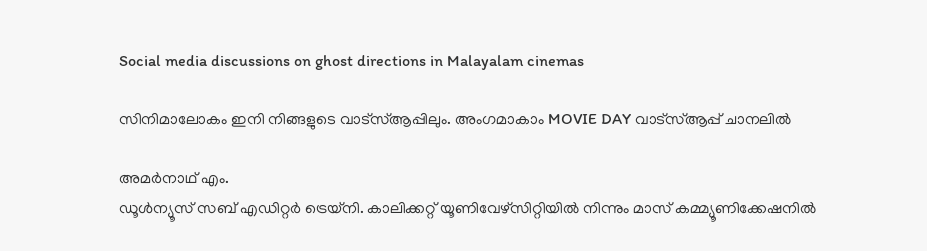Social media discussions on ghost directions in Malayalam cinemas

സിനിമാലോകം ഇനി നിങ്ങളുടെ വാട്സ്ആപ്പിലും. അംഗമാകാം MOVIE DAY വാട്സ്ആപ്പ് ചാനലിൽ

അമര്‍നാഥ് എം.
ഡൂള്‍ന്യൂസ് സബ് എഡിറ്റര്‍ ട്രെയ്‌നി. കാലിക്കറ്റ് യൂണിവേഴ്‌സിറ്റിയില്‍ നിന്നും മാസ് കമ്മ്യൂണിക്കേഷനില്‍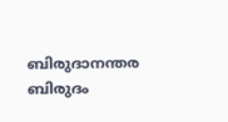ബിരുദാനന്തര ബിരുദം